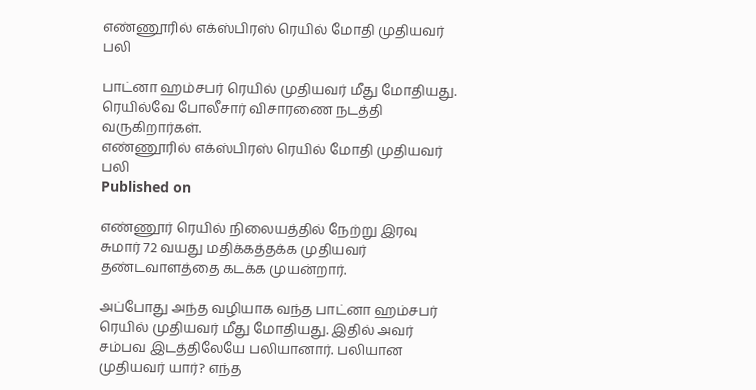எண்ணூரில் எக்ஸ்பிரஸ் ரெயில் மோதி முதியவர் பலி

பாட்னா ஹம்சபர் ரெயில் முதியவர் மீது மோதியது. ரெயில்வே போலீசார் விசாரணை நடத்தி வருகிறார்கள்.
எண்ணூரில் எக்ஸ்பிரஸ் ரெயில் மோதி முதியவர் பலி
Published on

எண்ணூர் ரெயில் நிலையத்தில் நேற்று இரவு சுமார் 72 வயது மதிக்கத்தக்க முதியவர் தண்டவாளத்தை கடக்க முயன்றார்.

அப்போது அந்த வழியாக வந்த பாட்னா ஹம்சபர் ரெயில் முதியவர் மீது மோதியது. இதில் அவர் சம்பவ இடத்திலேயே பலியானார். பலியான முதியவர் யார்? எந்த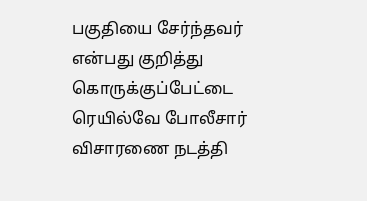பகுதியை சேர்ந்தவர் என்பது குறித்து கொருக்குப்பேட்டை ரெயில்வே போலீசார் விசாரணை நடத்தி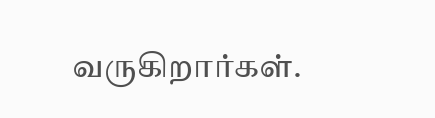வருகிறார்கள்.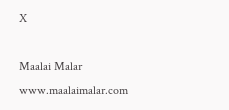X

Maalai Malar
www.maalaimalar.com